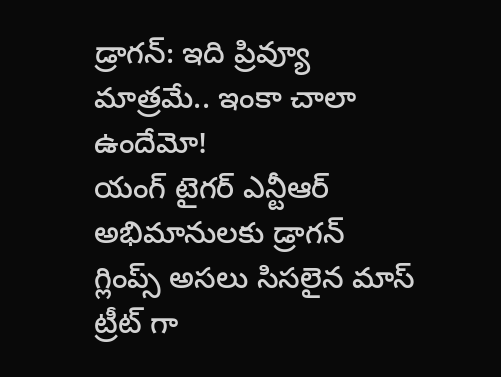డ్రాగన్: ఇది ప్రివ్యూ మాత్రమే.. ఇంకా చాలా ఉందేమో!
యంగ్ టైగర్ ఎన్టీఆర్ అభిమానులకు డ్రాగన్ గ్లింప్స్ అసలు సిసలైన మాస్ ట్రీట్ గా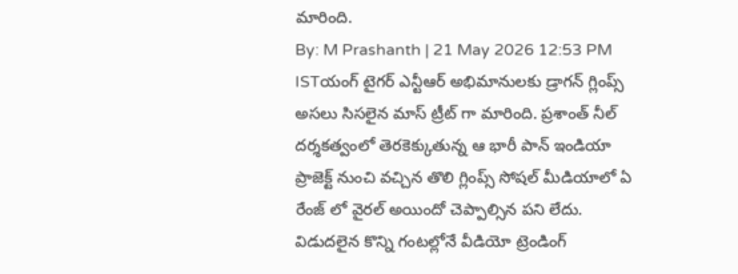మారింది.
By: M Prashanth | 21 May 2026 12:53 PM ISTయంగ్ టైగర్ ఎన్టీఆర్ అభిమానులకు డ్రాగన్ గ్లింప్స్ అసలు సిసలైన మాస్ ట్రీట్ గా మారింది. ప్రశాంత్ నీల్ దర్శకత్వంలో తెరకెక్కుతున్న ఆ భారీ పాన్ ఇండియా ప్రాజెక్ట్ నుంచి వచ్చిన తొలి గ్లింప్స్ సోషల్ మీడియాలో ఏ రేంజ్ లో వైరల్ అయిందో చెప్పాల్సిన పని లేదు. విడుదలైన కొన్ని గంటల్లోనే వీడియో ట్రెండింగ్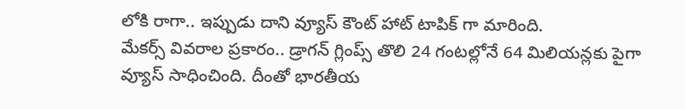లోకి రాగా.. ఇప్పుడు దాని వ్యూస్ కౌంట్ హాట్ టాపిక్ గా మారింది.
మేకర్స్ వివరాల ప్రకారం.. డ్రాగన్ గ్లింప్స్ తొలి 24 గంటల్లోనే 64 మిలియన్లకు పైగా వ్యూస్ సాధించింది. దీంతో భారతీయ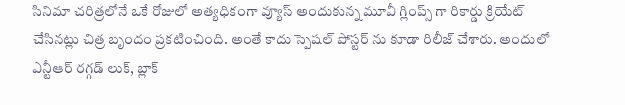సినిమా చరిత్రలోనే ఒకే రోజులో అత్యధికంగా వ్యూస్ అందుకున్న మూవీ గ్లింప్స్ గా రికార్డు క్రియేట్ చేసినట్లు చిత్ర బృందం ప్రకటించింది. అంతే కాదు స్పెషల్ పోస్టర్ ను కూడా రిలీజ్ చేశారు. అందులో ఎన్టీఆర్ రగ్గడ్ లుక్, బ్లాక్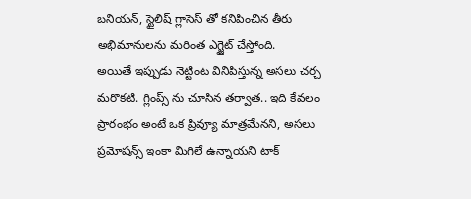బనియన్, స్టైలిష్ గ్లాసెస్ తో కనిపించిన తీరు అభిమానులను మరింత ఎగ్జైట్ చేస్తోంది.
అయితే ఇప్పుడు నెట్టింట వినిపిస్తున్న అసలు చర్చ మరొకటి. గ్లింప్స్ ను చూసిన తర్వాత.. ఇది కేవలం ప్రారంభం అంటే ఒక ప్రివ్యూ మాత్రమేనని, అసలు ప్రమోషన్స్ ఇంకా మిగిలే ఉన్నాయని టాక్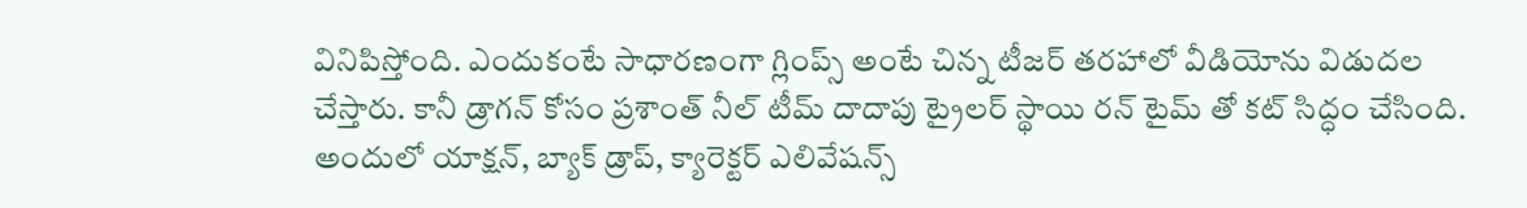వినిపిస్తోంది. ఎందుకంటే సాధారణంగా గ్లింప్స్ అంటే చిన్న టీజర్ తరహాలో వీడియోను విడుదల చేస్తారు. కానీ డ్రాగన్ కోసం ప్రశాంత్ నీల్ టీమ్ దాదాపు ట్రైలర్ స్థాయి రన్ టైమ్ తో కట్ సిద్ధం చేసింది.
అందులో యాక్షన్, బ్యాక్ డ్రాప్, క్యారెక్టర్ ఎలివేషన్స్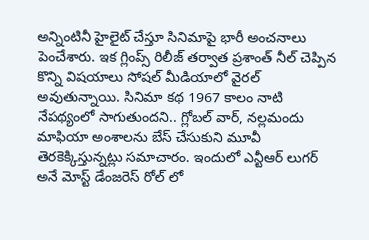అన్నింటినీ హైలైట్ చేస్తూ సినిమాపై భారీ అంచనాలు పెంచేశారు. ఇక గ్లింప్స్ రిలీజ్ తర్వాత ప్రశాంత్ నీల్ చెప్పిన కొన్ని విషయాలు సోషల్ మీడియాలో వైరల్ అవుతున్నాయి. సినిమా కథ 1967 కాలం నాటి నేపథ్యంలో సాగుతుందని.. గ్లోబల్ వార్, నల్లమందు మాఫియా అంశాలను బేస్ చేసుకుని మూవీ తెరకెక్కిస్తున్నట్లు సమాచారం. ఇందులో ఎన్టీఆర్ లుగర్ అనే మోస్ట్ డేంజరెస్ రోల్ లో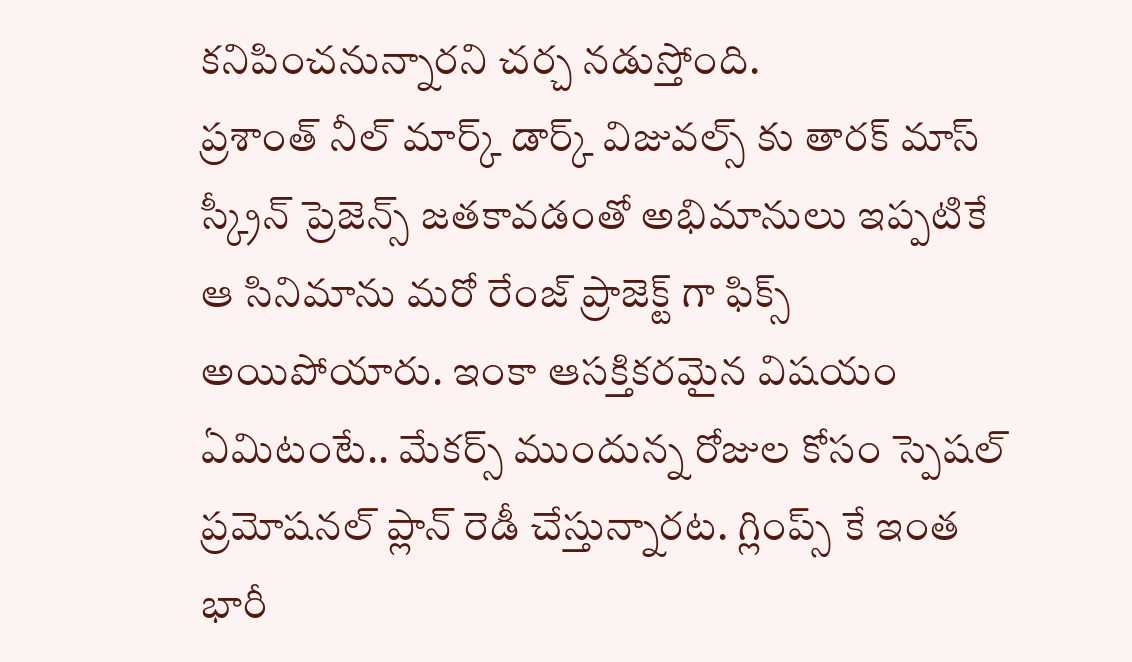కనిపించనున్నారని చర్చ నడుస్తోంది.
ప్రశాంత్ నీల్ మార్క్ డార్క్ విజువల్స్ కు తారక్ మాస్ స్క్రీన్ ప్రెజెన్స్ జతకావడంతో అభిమానులు ఇప్పటికే ఆ సినిమాను మరో రేంజ్ ప్రాజెక్ట్ గా ఫిక్స్ అయిపోయారు. ఇంకా ఆసక్తికరమైన విషయం ఏమిటంటే.. మేకర్స్ ముందున్న రోజుల కోసం స్పెషల్ ప్రమోషనల్ ప్లాన్ రెడీ చేస్తున్నారట. గ్లింప్స్ కే ఇంత భారీ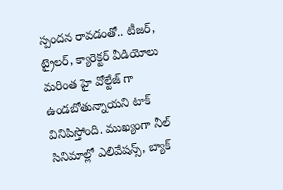స్పందన రావడంతో.. టీజర్, ట్రైలర్, క్యారెక్టర్ వీడియోలు మరింత హై వోల్టేజ్ గా ఉండబోతున్నాయని టాక్ వినిపిస్తోంది. ముఖ్యంగా నీల్ సినిమాల్లో ఎలివేషన్స్, బ్యాక్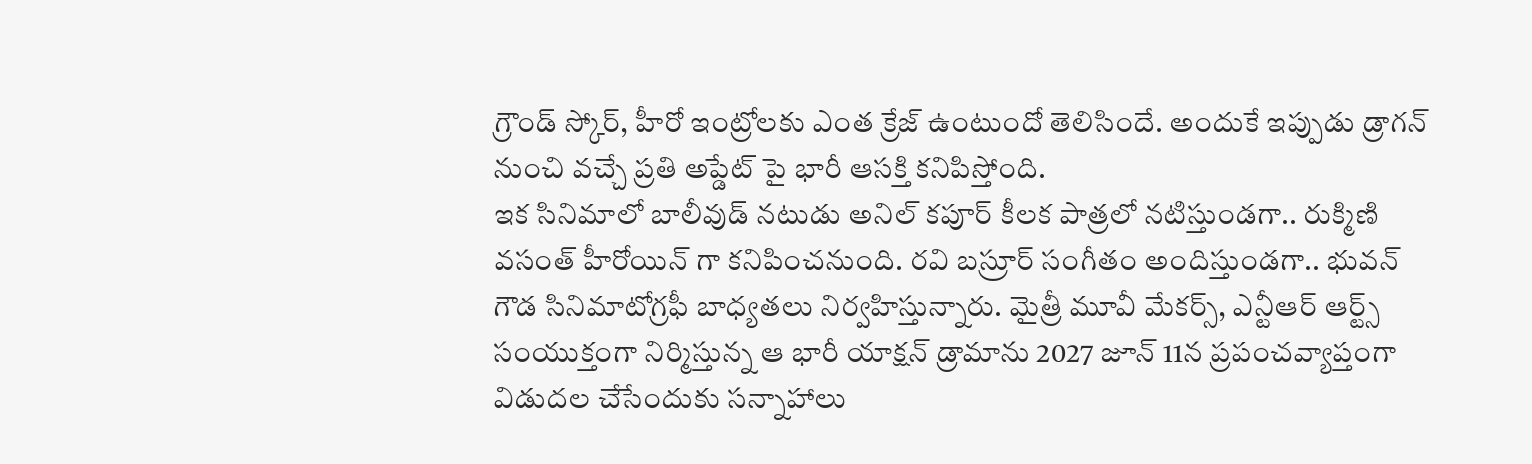గ్రౌండ్ స్కోర్, హీరో ఇంట్రోలకు ఎంత క్రేజ్ ఉంటుందో తెలిసిందే. అందుకే ఇప్పుడు డ్రాగన్ నుంచి వచ్చే ప్రతి అప్డేట్ పై భారీ ఆసక్తి కనిపిస్తోంది.
ఇక సినిమాలో బాలీవుడ్ నటుడు అనిల్ కపూర్ కీలక పాత్రలో నటిస్తుండగా.. రుక్మిణి వసంత్ హీరోయిన్ గా కనిపించనుంది. రవి బస్రూర్ సంగీతం అందిస్తుండగా.. భువన్ గౌడ సినిమాటోగ్రఫీ బాధ్యతలు నిర్వహిస్తున్నారు. మైత్రీ మూవీ మేకర్స్, ఎన్టీఆర్ ఆర్ట్స్ సంయుక్తంగా నిర్మిస్తున్న ఆ భారీ యాక్షన్ డ్రామాను 2027 జూన్ 11న ప్రపంచవ్యాప్తంగా విడుదల చేసేందుకు సన్నాహాలు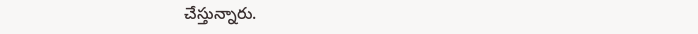చేస్తున్నారు.